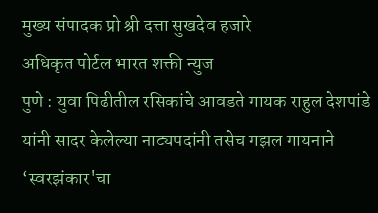मुख्य संपादक प्रो श्री दत्ता सुखदेव हजारे
अधिकृत पोर्टल भारत शक्ती न्युज
पुणे : युवा पिढीतील रसिकांचे आवडते गायक राहुल देशपांडे यांनी सादर केलेल्या नाट्यपदांनी तसेच गझल गायनाने ‘स्वरझंकार'चा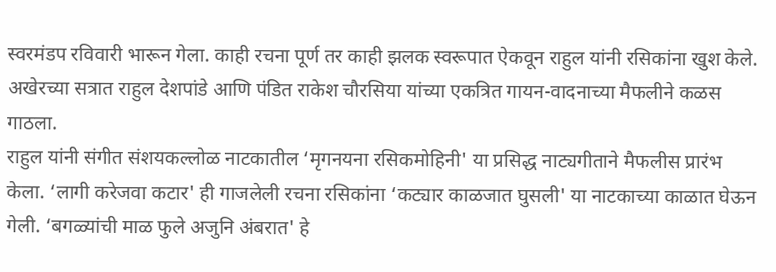स्वरमंडप रविवारी भारून गेला. काही रचना पूर्ण तर काही झलक स्वरूपात ऐकवून राहुल यांनी रसिकांना खुश केले. अखेरच्या सत्रात राहुल देशपांडे आणि पंडित राकेश चौरसिया यांच्या एकत्रित गायन-वादनाच्या मैफलीने कळस गाठला.
राहुल यांनी संगीत संशयकल्लोळ नाटकातील ‘मृगनयना रसिकमोहिनी' या प्रसिद्ध नाट्यगीताने मैफलीस प्रारंभ केला. ‘लागी करेजवा कटार' ही गाजलेली रचना रसिकांना ‘कट्यार काळजात घुसली' या नाटकाच्या काळात घेऊन गेली. ‘बगळ्यांची माळ फुले अजुनि अंबरात' हे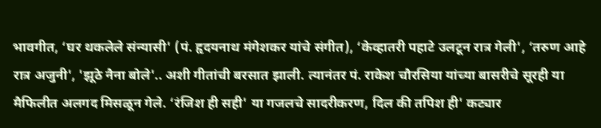भावगीत, ‘घर थकलेले संन्यासी' (पं. हृदयनाथ मंगेशकर यांचे संगीत), ‘केव्हातरी पहाटे उलटून रात्र गेली', ‘तरुण आहे रात्र अजुनी', 'झूठे नैना बोले'.. अशी गीतांची बरसात झाली. त्यानंतर पं. राकेश चौरसिया यांच्या बासरीचे सूरही या मैफिलीत अलगद मिसळून गेले. ‘रंजिश ही सही' या गजलचे सादरीकरण, दिल की तपिश ही' कट्यार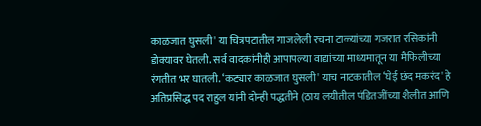काळजात घुसली' या चित्रपटातील गाजलेली रचना टाळ्यांच्या गजरात रसिकांनी डोक्यावर घेतली. सर्व वादकांनीही आपापल्या वाद्यांच्या माध्यमातून या मैफिलीच्या रंगतीत भर घातली. ‘कट्यार काळजात घुसली' याच नाटकातील ‘घेई छंद मकरंद' हे अतिप्रसिद्ध पद राहुल यांनी दोन्ही पद्धतीने (ठाय लयीतील पंडितजींच्या शैलीत आणि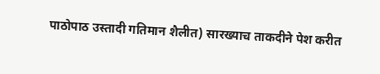पाठोपाठ उस्तादी गतिमान शैलीत) सारख्याच ताकदीने पेश करीत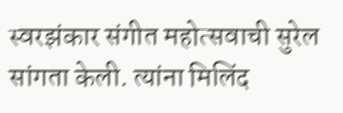स्वरझंकार संगीत महोत्सवाची सुरेल सांगता केली. त्यांना मिलिंद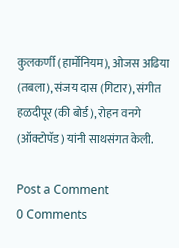कुलकर्णी (हार्मोनियम), ओजस अढिया (तबला), संजय दास (गिटार), संगीत हळदीपूर (की बोर्ड), रोहन वनगे (ऑक्टोपॅड) यांनी साथसंगत केली.

Post a Comment
0 Comments